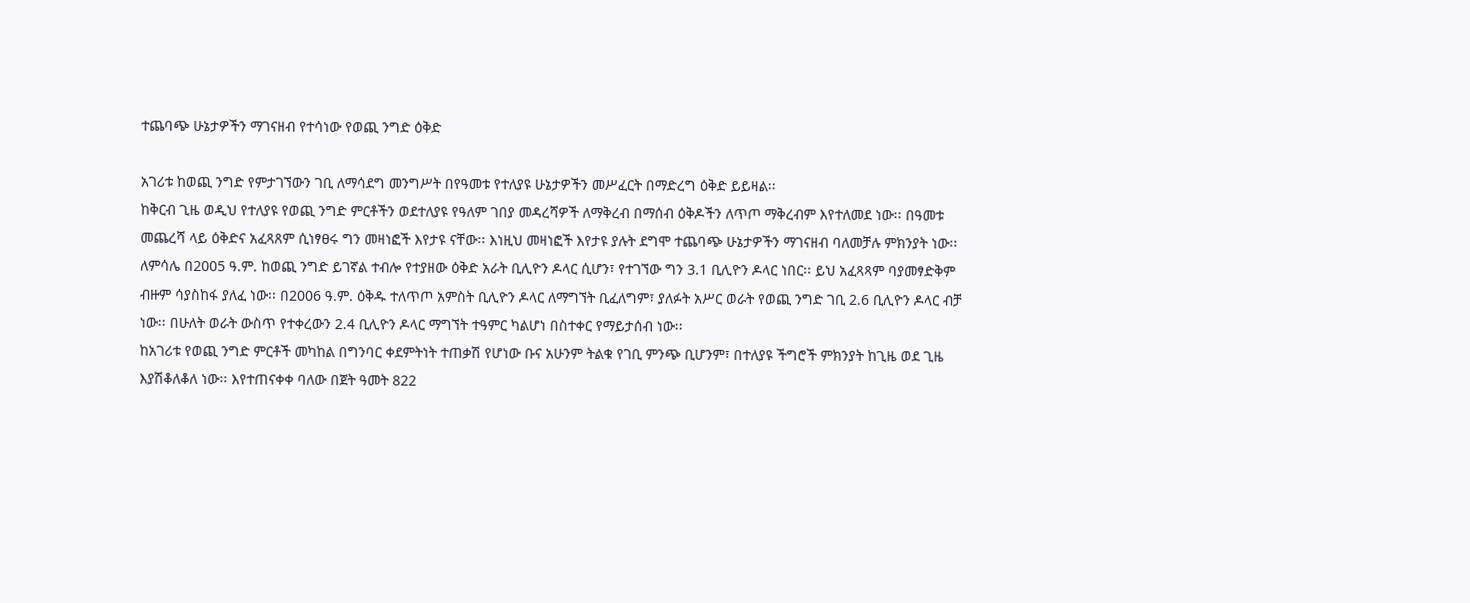ተጨባጭ ሁኔታዎችን ማገናዘብ የተሳነው የወጪ ንግድ ዕቅድ

አገሪቱ ከወጪ ንግድ የምታገኘውን ገቢ ለማሳደግ መንግሥት በየዓመቱ የተለያዩ ሁኔታዎችን መሥፈርት በማድረግ ዕቅድ ይይዛል፡፡
ከቅርብ ጊዜ ወዲህ የተለያዩ የወጪ ንግድ ምርቶችን ወደተለያዩ የዓለም ገበያ መዳረሻዎች ለማቅረብ በማሰብ ዕቅዶችን ለጥጦ ማቅረብም እየተለመደ ነው፡፡ በዓመቱ መጨረሻ ላይ ዕቅድና አፈጻጸም ሲነፃፀሩ ግን መዛነፎች እየታዩ ናቸው፡፡ እነዚህ መዛነፎች እየታዩ ያሉት ደግሞ ተጨባጭ ሁኔታዎችን ማገናዘብ ባለመቻሉ ምክንያት ነው፡፡
ለምሳሌ በ2005 ዓ.ም. ከወጪ ንግድ ይገኛል ተብሎ የተያዘው ዕቅድ አራት ቢሊዮን ዶላር ሲሆን፣ የተገኘው ግን 3.1 ቢሊዮን ዶላር ነበር፡፡ ይህ አፈጻጻም ባያመፃድቅም ብዙም ሳያስከፋ ያለፈ ነው፡፡ በ2006 ዓ.ም. ዕቅዱ ተለጥጦ አምስት ቢሊዮን ዶላር ለማግኘት ቢፈለግም፣ ያለፉት አሥር ወራት የወጪ ንግድ ገቢ 2.6 ቢሊዮን ዶላር ብቻ ነው፡፡ በሁለት ወራት ውስጥ የተቀረውን 2.4 ቢሊዮን ዶላር ማግኘት ተዓምር ካልሆነ በስተቀር የማይታሰብ ነው፡፡
ከአገሪቱ የወጪ ንግድ ምርቶች መካከል በግንባር ቀደምትነት ተጠቃሽ የሆነው ቡና አሁንም ትልቁ የገቢ ምንጭ ቢሆንም፣ በተለያዩ ችግሮች ምክንያት ከጊዜ ወደ ጊዜ እያሽቆለቆለ ነው፡፡ እየተጠናቀቀ ባለው በጀት ዓመት 822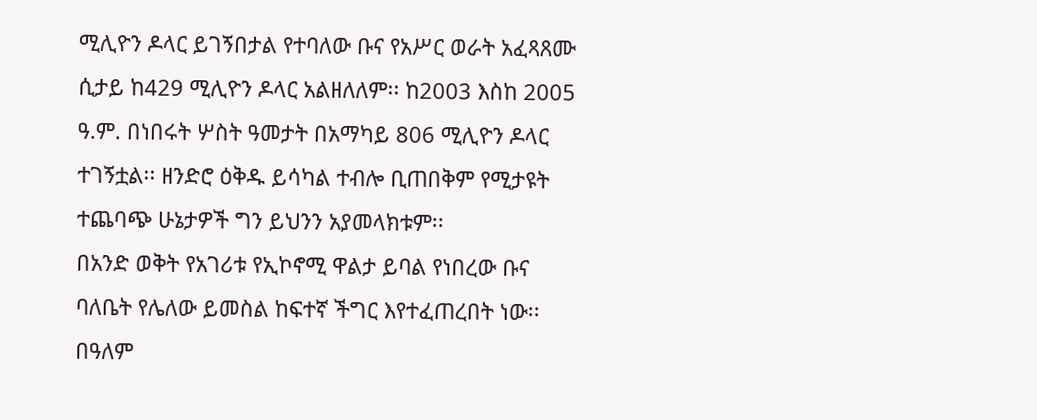ሚሊዮን ዶላር ይገኝበታል የተባለው ቡና የአሥር ወራት አፈጻጸሙ ሲታይ ከ429 ሚሊዮን ዶላር አልዘለለም፡፡ ከ2003 እስከ 2005 ዓ.ም. በነበሩት ሦስት ዓመታት በአማካይ 806 ሚሊዮን ዶላር ተገኝቷል፡፡ ዘንድሮ ዕቅዱ ይሳካል ተብሎ ቢጠበቅም የሚታዩት ተጨባጭ ሁኔታዎች ግን ይህንን አያመላክቱም፡፡
በአንድ ወቅት የአገሪቱ የኢኮኖሚ ዋልታ ይባል የነበረው ቡና ባለቤት የሌለው ይመስል ከፍተኛ ችግር እየተፈጠረበት ነው፡፡ በዓለም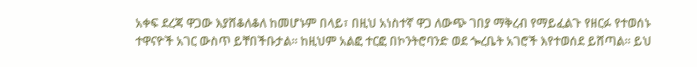አቀፍ ደረጃ ዋጋው እያሸቆለቆለ ከመሆኑም በላይ፣ በዚህ አነስተኛ ዋጋ ለውጭ ገበያ ማቅረብ የማይፈልጉ የዘርፉ የተወሰኑ ተዋናዮች አገር ውስጥ ይቸበችቡታል፡፡ ከዚህም አልፎ ተርፎ በኮንትሮባንድ ወደ ጐረቤት አገሮች እየተወሰደ ይሸጣል፡፡ ይህ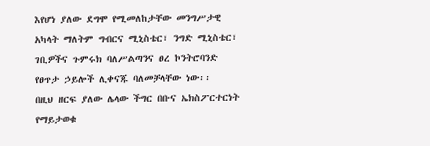እየሆነ ያለው ደግሞ የሚመለከታቸው መንግሥታዊ አካላት ማለትም ግብርና ሚኒስቴር፣ ንግድ ሚኒስቴር፣ ገቢዎችና ጉምሩክ ባለሥልጣንና ፀረ ኮንትሮባንድ የፀጥታ ኃይሎች ሊቀናጁ ባለመቻላቸው ነው፡፡
በዚህ ዘርፍ ያለው ሌላው ችግር በቡና ኤክስፖርተርነት የማይታወቁ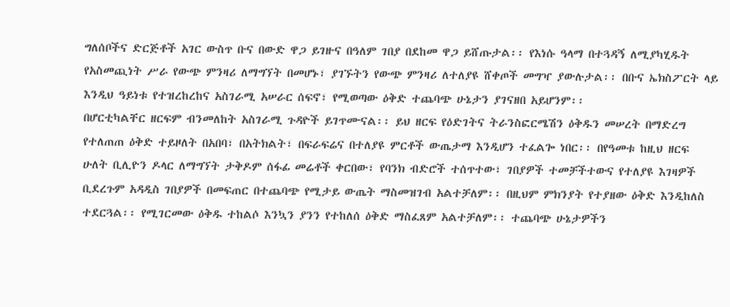ግለሰቦችና ድርጅቶች አገር ውስጥ ቡና በውድ ዋጋ ይገዙና በዓለም ገበያ በደከመ ዋጋ ይሸጡታል፡፡ የእነሱ ዓላማ በተጓዳኝ ለሚያካሂዱት የአስመጪነት ሥራ የውጭ ምንዛሪ ለማግኘት በመሆኑ፣ ያገኙትን የውጭ ምንዛሪ ለተለያዩ ሸቀጦች መግዣ ያውሉታል፡፡ በቡና ኤክስፖርት ላይ እንዲህ ዓይነቱ የተዝረከረከና አስገራሚ አሠራር ሰፍኖ፣ የሚወጣው ዕቅድ ተጨባጭ ሁኔታን ያገናዘበ አይሆንም፡፡
በሆርቲካልቸር ዘርፍም ብንመለከት አስገራሚ ጉዳዮች ይገጥሙናል፡፡ ይህ ዘርፍ የዕድገትና ትራንስፎርሜሽን ዕቅዱን መሠረት በማድረግ የተለጠጠ ዕቅድ ተይዞለት በአበባ፣ በአትክልት፣ በፍራፍሬና በተለያዩ ምርቶች ውጤታማ እንዲሆን ተፈልጐ ነበር፡፡ በየዓመቱ ከዚህ ዘርፍ ሁለት ቢሊዮን ዶላር ለማግኘት ታቅዶም ሰፋፊ መሬቶች ቀርበው፣ የባንክ ብድሮች ተሰጥተው፣ ገበያዎች ተመቻችተውና የተለያዩ እገዛዎች ቢደረጉም አዳዲስ ገበያዎች በመፍጠር በተጨባጭ የሚታይ ውጤት ማስመዝገብ አልተቻለም፡፡ በዚህም ምክንያት የተያዘው ዕቅድ እንዲከለስ ተደርጓል፡፡ የሚገርመው ዕቅዱ ተከልሶ እንኳን ያንን የተከለሰ ዕቅድ ማስፈጸም አልተቻለም፡፡ ተጨባጭ ሁኔታዎችን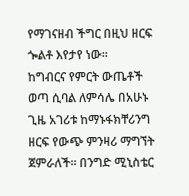የማገናዘብ ችግር በዚህ ዘርፍ ጐልቶ እየታየ ነው፡፡
ከግብርና የምርት ውጤቶች ወጣ ሲባል ለምሳሌ በአሁኑ ጊዜ አገሪቱ ከማኑፋክቸሪንግ ዘርፍ የውጭ ምንዛሪ ማግኘት ጀምራለች፡፡ በንግድ ሚኒስቴር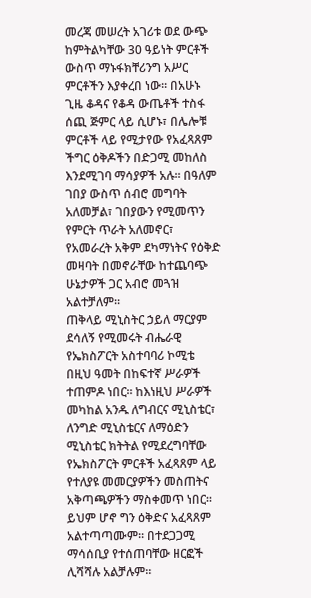መረጃ መሠረት አገሪቱ ወደ ውጭ ከምትልካቸው 30 ዓይነት ምርቶች ውስጥ ማኑፋክቸሪንግ አሥር ምርቶችን እያቀረበ ነው፡፡ በአሁኑ ጊዜ ቆዳና የቆዳ ውጤቶች ተስፋ ሰጪ ጅምር ላይ ሲሆኑ፣ በሌሎቹ ምርቶች ላይ የሚታየው የአፈጻጸም ችግር ዕቅዶችን በድጋሚ መከለስ እንደሚገባ ማሳያዎች አሉ፡፡ በዓለም ገበያ ውስጥ ሰብሮ መግባት አለመቻል፣ ገበያውን የሚመጥን የምርት ጥራት አለመኖር፣ የአመራረት አቅም ደካማነትና የዕቅድ መዛባት በመኖራቸው ከተጨባጭ ሁኔታዎች ጋር አብሮ መጓዝ አልተቻለም፡፡
ጠቅላይ ሚኒስትር ኃይለ ማርያም ደሳለኝ የሚመሩት ብሔራዊ የኤክስፖርት አስተባባሪ ኮሚቴ በዚህ ዓመት በከፍተኛ ሥራዎች ተጠምዶ ነበር፡፡ ከእነዚህ ሥራዎች መካከል አንዱ ለግብርና ሚኒስቴር፣ ለንግድ ሚኒስቴርና ለማዕድን ሚኒስቴር ክትትል የሚደረግባቸው የኤክስፖርት ምርቶች አፈጻጸም ላይ የተለያዩ መመርያዎችን መስጠትና አቅጣጫዎችን ማስቀመጥ ነበር፡፡ ይህም ሆኖ ግን ዕቅድና አፈጻጸም አልተጣጣሙም፡፡ በተደጋጋሚ ማሳሰቢያ የተሰጠባቸው ዘርፎች ሊሻሻሉ አልቻሉም፡፡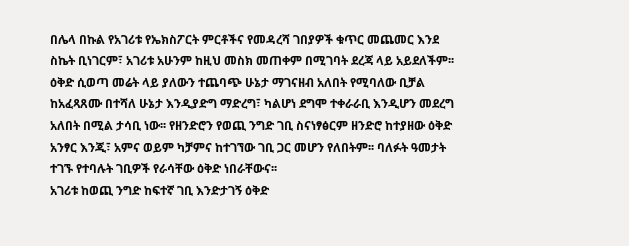በሌላ በኩል የአገሪቱ የኤክስፖርት ምርቶችና የመዳረሻ ገበያዎች ቁጥር መጨመር እንደ ስኬት ቢነገርም፣ አገሪቱ አሁንም ከዚህ መስክ መጠቀም በሚገባት ደረጃ ላይ አይደለችም፡፡ ዕቅድ ሲወጣ መሬት ላይ ያለውን ተጨባጭ ሁኔታ ማገናዘብ አለበት የሚባለው ቢቻል ከአፈጻጸሙ በተሻለ ሁኔታ እንዲያድግ ማድረግ፣ ካልሆነ ደግሞ ተቀራራቢ እንዲሆን መደረግ አለበት በሚል ታሳቢ ነው፡፡ የዘንድሮን የወጪ ንግድ ገቢ ስናነፃፅርም ዘንድሮ ከተያዘው ዕቅድ አንፃር እንጂ፣ አምና ወይም ካቻምና ከተገኘው ገቢ ጋር መሆን የለበትም፡፡ ባለፉት ዓመታት ተገኙ የተባሉት ገቢዎች የራሳቸው ዕቅድ ነበራቸውና፡፡
አገሪቱ ከወጪ ንግድ ከፍተኛ ገቢ እንድታገኝ ዕቅድ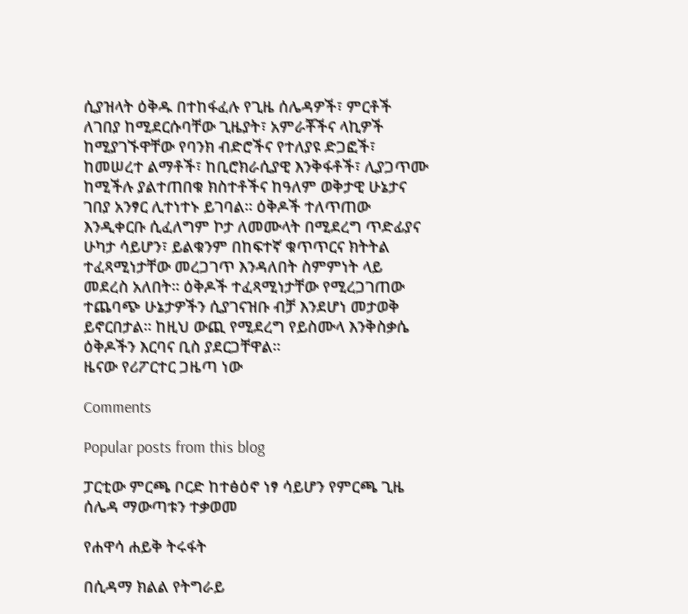ሲያዝላት ዕቅዱ በተከፋፈሉ የጊዜ ሰሌዳዎች፣ ምርቶች ለገበያ ከሚደርሱባቸው ጊዜያት፣ አምራቾችና ላኪዎች ከሚያገኙዋቸው የባንክ ብድሮችና የተለያዩ ድጋፎች፣ ከመሠረተ ልማቶች፣ ከቢሮክራሲያዊ እንቅፋቶች፣ ሊያጋጥሙ ከሚችሉ ያልተጠበቁ ክስተቶችና ከዓለም ወቅታዊ ሁኔታና ገበያ አንፃር ሊተነተኑ ይገባል፡፡ ዕቅዶች ተለጥጠው እንዲቀርቡ ሲፈለግም ኮታ ለመሙላት በሚደረግ ጥድፊያና ሁካታ ሳይሆን፣ ይልቁንም በከፍተኛ ቁጥጥርና ክትትል ተፈጻሚነታቸው መረጋገጥ እንዳለበት ስምምነት ላይ መደረስ አለበት፡፡ ዕቅዶች ተፈጻሚነታቸው የሚረጋገጠው ተጨባጭ ሁኔታዎችን ሲያገናዝቡ ብቻ እንደሆነ መታወቅ ይኖርበታል፡፡ ከዚህ ውጪ የሚደረግ የይስሙላ እንቅስቃሴ ዕቅዶችን እርባና ቢስ ያደርጋቸዋል፡፡
ዜናው የሪፖርተር ጋዜጣ ነው

Comments

Popular posts from this blog

ፓርቲው ምርጫ ቦርድ ከተፅዕኖ ነፃ ሳይሆን የምርጫ ጊዜ ሰሌዳ ማውጣቱን ተቃወመ

የሐዋሳ ሐይቅ ትሩፋት

በሲዳማ ክልል የትግራይ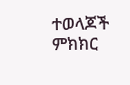ተወላጆች ምክክር